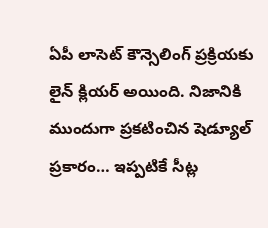ఏపీ లాసెట్ కౌన్సెలింగ్ ప్రక్రియకు లైన్ క్లియర్ అయింది. నిజానికి ముందుగా ప్రకటించిన షెడ్యూల్ ప్రకారం… ఇప్పటికే సీట్ల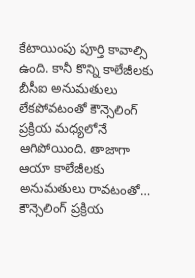కేటాయింపు పూర్తి కావాల్సి ఉంది. కానీ కొన్ని కాలేజీలకు బీసీఐ అనుమతులు లేకపోవటంతో కౌన్సెలింగ్ ప్రక్రియ మధ్యలోనే ఆగిపోయింది. తాజాగా ఆయా కాలేజీలకు అనుమతులు రావటంతో… కౌన్సెలింగ్ ప్రక్రియ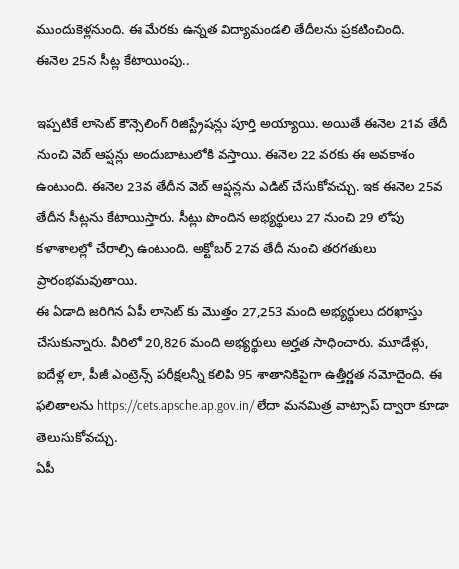ముందుకెళ్లనుంది. ఈ మేరకు ఉన్నత విద్యామండలి తేదీలను ప్రకటించింది.
ఈనెల 25న సీట్ల కేటాయింపు..

ఇప్పటికే లాసెట్ కౌన్సెలింగ్ రిజిస్ట్రేషన్లు పూర్తి అయ్యాయి. అయితే ఈనెల 21వ తేదీ నుంచి వెబ్ ఆప్షన్లు అందుబాటులోకి వస్తాయి. ఈనెల 22 వరకు ఈ అవకాశం ఉంటుంది. ఈనెల 23వ తేదీన వెబ్ ఆప్షన్లను ఎడిట్ చేసుకోవచ్చు. ఇక ఈనెల 25వ తేదీన సీట్లను కేటాయిస్తారు. సీట్లు పొందిన అభ్యర్థులు 27 నుంచి 29 లోపు కళాశాలల్లో చేరాల్సి ఉంటుంది. అక్టోబర్ 27వ తేదీ నుంచి తరగతులు ప్రారంభమవుతాయి.
ఈ ఏడాది జరిగిన ఏపీ లాసెట్ కు మొత్తం 27,253 మంది అభ్యర్థులు దరఖాస్తు చేసుకున్నారు. వీరిలో 20,826 మంది అభ్యర్థులు అర్హత సాధించారు. మూడేళ్లు, ఐదేళ్ల లా, పీజీ ఎంట్రెన్స్ పరీక్షలన్నీ కలిపి 95 శాతానికిపైగా ఉత్తీర్ణత నమోదైంది. ఈ ఫలితాలను https://cets.apsche.ap.gov.in/ లేదా మనమిత్ర వాట్సాప్ ద్వారా కూడా తెలుసుకోవచ్చు.
ఏపీ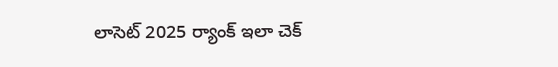లాసెట్ 2025 ర్యాంక్ ఇలా చెక్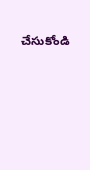చేసుకోండి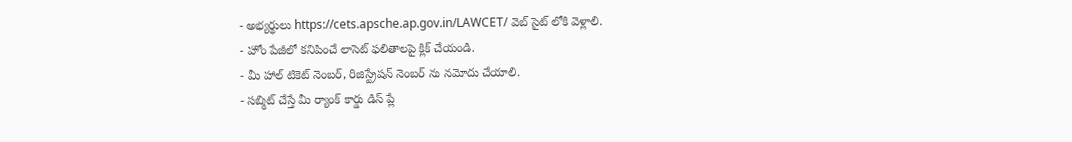- అభ్యర్థులు https://cets.apsche.ap.gov.in/LAWCET/ వెబ్ సైట్ లోకి వెళ్లాలి.
- హోం పేజీలో కనిపించే లాసెట్ ఫలితాలపై క్లిక్ చేయండి.
- మీ హాల్ టికెట్ నెంబర్, రిజిస్ట్రేషన్ నెంబర్ ను నమోదు చేయాలి.
- సబ్మిట్ చేస్తే మీ ర్యాంక్ కార్డు డిస్ ప్లే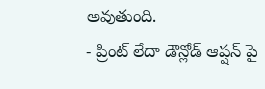అవుతుంది.
- ప్రింట్ లేదా డౌన్లోడ్ ఆప్షన్ పై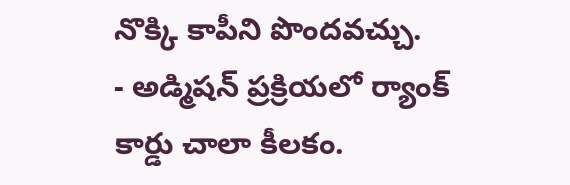నొక్కి కాపీని పొందవచ్చు.
- అడ్మిషన్ ప్రక్రియలో ర్యాంక్ కార్డు చాలా కీలకం.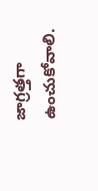జాగ్రత్తగా ఉంచుకోవాలి.